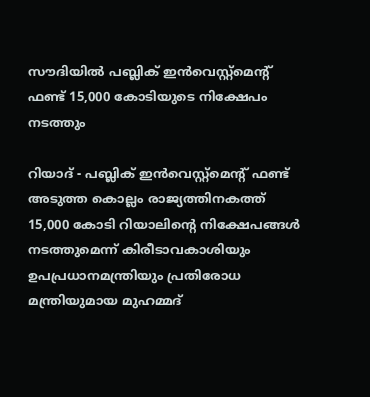സൗദിയില്‍ പബ്ലിക് ഇന്‍വെസ്റ്റ്‌മെന്റ് ഫണ്ട് 15,000 കോടിയുടെ നിക്ഷേപം നടത്തും

റിയാദ് - പബ്ലിക് ഇന്‍വെസ്റ്റ്‌മെന്റ് ഫണ്ട് അടുത്ത കൊല്ലം രാജ്യത്തിനകത്ത് 15,000 കോടി റിയാലിന്റെ നിക്ഷേപങ്ങള്‍ നടത്തുമെന്ന് കിരീടാവകാശിയും ഉപപ്രധാനമന്ത്രിയും പ്രതിരോധ മന്ത്രിയുമായ മുഹമ്മദ്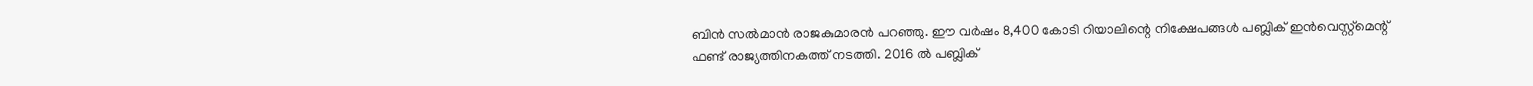ബിന്‍ സല്‍മാന്‍ രാജകുമാരന്‍ പറഞ്ഞു. ഈ വര്‍ഷം 8,400 കോടി റിയാലിന്റെ നിക്ഷേപങ്ങള്‍ പബ്ലിക് ഇന്‍വെസ്റ്റ്‌മെന്റ് ഫണ്ട് രാജ്യത്തിനകത്ത് നടത്തി. 2016 ല്‍ പബ്ലിക്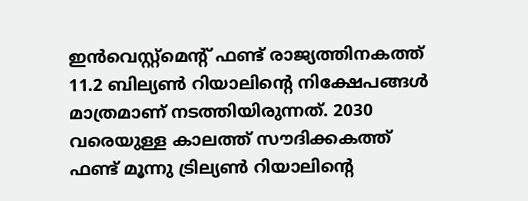ഇന്‍വെസ്റ്റ്‌മെന്റ് ഫണ്ട് രാജ്യത്തിനകത്ത് 11.2 ബില്യണ്‍ റിയാലിന്റെ നിക്ഷേപങ്ങള്‍ മാത്രമാണ് നടത്തിയിരുന്നത്. 2030 വരെയുള്ള കാലത്ത് സൗദിക്കകത്ത് ഫണ്ട് മൂന്നു ട്രില്യണ്‍ റിയാലിന്റെ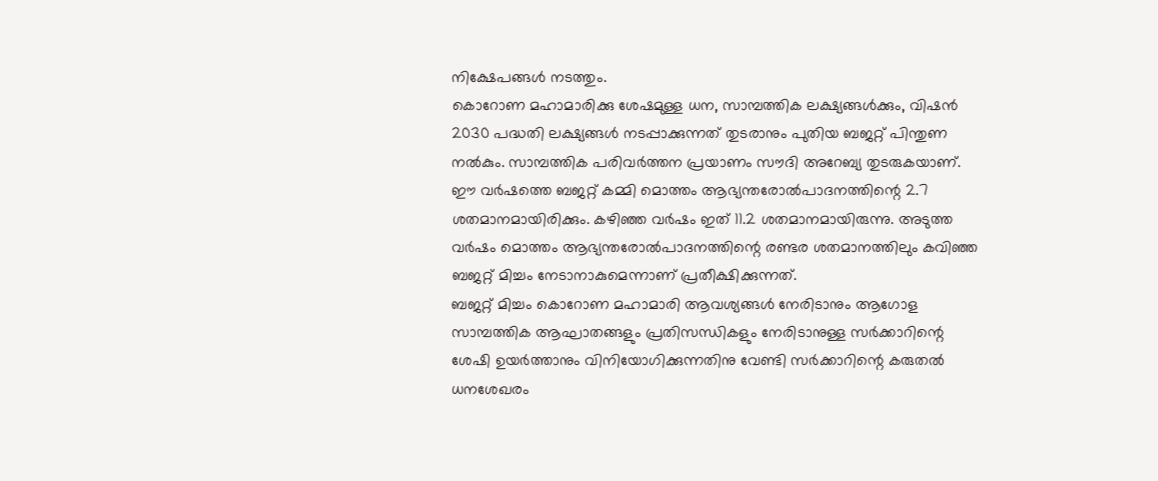നിക്ഷേപങ്ങള്‍ നടത്തും.
കൊറോണ മഹാമാരിക്കു ശേഷമുള്ള ധന, സാമ്പത്തിക ലക്ഷ്യങ്ങള്‍ക്കും, വിഷന്‍ 2030 പദ്ധതി ലക്ഷ്യങ്ങള്‍ നടപ്പാക്കുന്നത് തുടരാനും പുതിയ ബജറ്റ് പിന്തുണ നല്‍കും. സാമ്പത്തിക പരിവര്‍ത്തന പ്രയാണം സൗദി അറേബ്യ തുടരുകയാണ്. ഈ വര്‍ഷത്തെ ബജറ്റ് കമ്മി മൊത്തം ആഭ്യന്തരോല്‍പാദനത്തിന്റെ 2.7 ശതമാനമായിരിക്കും. കഴിഞ്ഞ വര്‍ഷം ഇത് 11.2 ശതമാനമായിരുന്നു. അടുത്ത വര്‍ഷം മൊത്തം ആഭ്യന്തരോല്‍പാദനത്തിന്റെ രണ്ടര ശതമാനത്തിലും കവിഞ്ഞ ബജറ്റ് മിച്ചം നേടാനാകുമെന്നാണ് പ്രതീക്ഷിക്കുന്നത്.
ബജറ്റ് മിച്ചം കൊറോണ മഹാമാരി ആവശ്യങ്ങള്‍ നേരിടാനും ആഗോള സാമ്പത്തിക ആഘാതങ്ങളും പ്രതിസന്ധികളും നേരിടാനുള്ള സര്‍ക്കാറിന്റെ ശേഷി ഉയര്‍ത്താനും വിനിയോഗിക്കുന്നതിനു വേണ്ടി സര്‍ക്കാറിന്റെ കരുതല്‍ ധനശേഖരം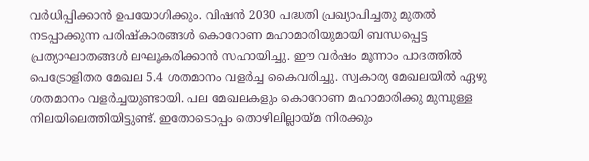വര്‍ധിപ്പിക്കാന്‍ ഉപയോഗിക്കും. വിഷന്‍ 2030 പദ്ധതി പ്രഖ്യാപിച്ചതു മുതല്‍ നടപ്പാക്കുന്ന പരിഷ്‌കാരങ്ങള്‍ കൊറോണ മഹാമാരിയുമായി ബന്ധപ്പെട്ട പ്രത്യാഘാതങ്ങള്‍ ലഘൂകരിക്കാന്‍ സഹായിച്ചു. ഈ വര്‍ഷം മൂന്നാം പാദത്തില്‍ പെട്രോളിതര മേഖല 5.4 ശതമാനം വളര്‍ച്ച കൈവരിച്ചു. സ്വകാര്യ മേഖലയില്‍ ഏഴു ശതമാനം വളര്‍ച്ചയുണ്ടായി. പല മേഖലകളും കൊറോണ മഹാമാരിക്കു മുമ്പുള്ള നിലയിലെത്തിയിട്ടുണ്ട്. ഇതോടൊപ്പം തൊഴിലില്ലായ്മ നിരക്കും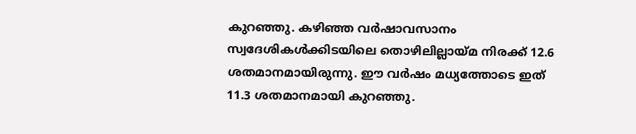കുറഞ്ഞു. കഴിഞ്ഞ വര്‍ഷാവസാനം സ്വദേശികള്‍ക്കിടയിലെ തൊഴിലില്ലായ്മ നിരക്ക് 12.6 ശതമാനമായിരുന്നു. ഈ വര്‍ഷം മധ്യത്തോടെ ഇത് 11.3 ശതമാനമായി കുറഞ്ഞു.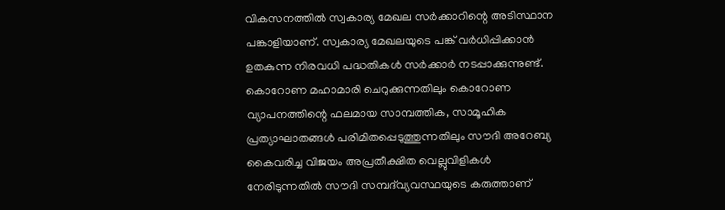വികസനത്തില്‍ സ്വകാര്യ മേഖല സര്‍ക്കാറിന്റെ അടിസ്ഥാന പങ്കാളിയാണ്. സ്വകാര്യ മേഖലയുടെ പങ്ക് വര്‍ധിപ്പിക്കാന്‍ ഉതകുന്ന നിരവധി പദ്ധതികള്‍ സര്‍ക്കാര്‍ നടപ്പാക്കുന്നുണ്ട്. കൊറോണ മഹാമാരി ചെറുക്കുന്നതിലും കൊറോണ വ്യാപനത്തിന്റെ ഫലമായ സാമ്പത്തിക, സാമൂഹിക പ്രത്യാഘാതങ്ങള്‍ പരിമിതപ്പെടുത്തുന്നതിലും സൗദി അറേബ്യ കൈവരിച്ച വിജയം അപ്രതീക്ഷിത വെല്ലുവിളികള്‍ നേരിടുന്നതില്‍ സൗദി സമ്പദ്‌വ്യവസ്ഥയുടെ കരുത്താണ്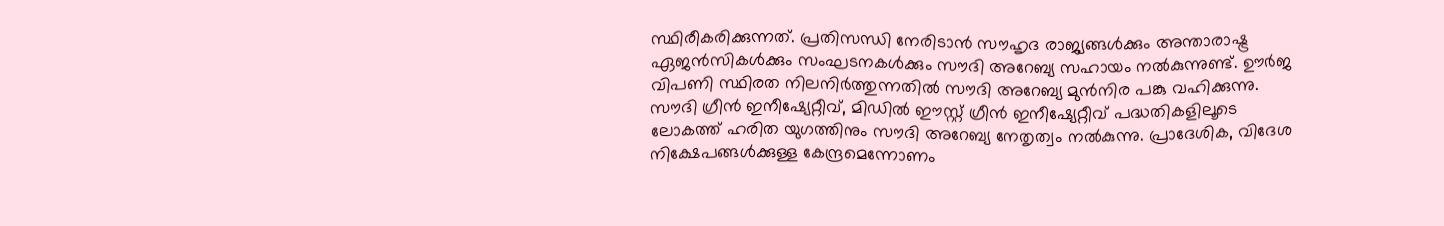സ്ഥിരീകരിക്കുന്നത്. പ്രതിസന്ധി നേരിടാന്‍ സൗഹൃദ രാജ്യങ്ങള്‍ക്കും അന്താരാഷ്ട്ര ഏജന്‍സികള്‍ക്കും സംഘടനകള്‍ക്കും സൗദി അറേബ്യ സഹായം നല്‍കുന്നുണ്ട്. ഊര്‍ജ വിപണി സ്ഥിരത നിലനിര്‍ത്തുന്നതില്‍ സൗദി അറേബ്യ മുന്‍നിര പങ്കു വഹിക്കുന്നു.
സൗദി ഗ്രീന്‍ ഇനീഷ്യേറ്റീവ്, മിഡില്‍ ഈസ്റ്റ് ഗ്രീന്‍ ഇനീഷ്യേറ്റീവ് പദ്ധതികളിലൂടെ ലോകത്ത് ഹരിത യുഗത്തിനും സൗദി അറേബ്യ നേതൃത്വം നല്‍കുന്നു. പ്രാദേശിക, വിദേശ നിക്ഷേപങ്ങള്‍ക്കുള്ള കേന്ദ്രമെന്നോണം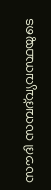സൗദി സമ്പദ്‌വ്യവസ്ഥയുടെ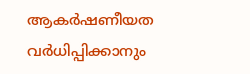ആകര്‍ഷണീയത വര്‍ധിപ്പിക്കാനും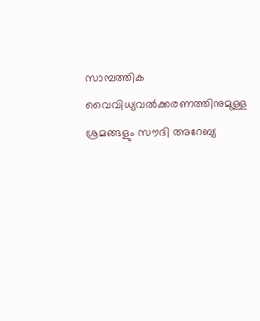സാമ്പത്തിക വൈവിധ്യവല്‍ക്കരണത്തിനുമുള്ള ശ്രമങ്ങളും സൗദി അറേബ്യ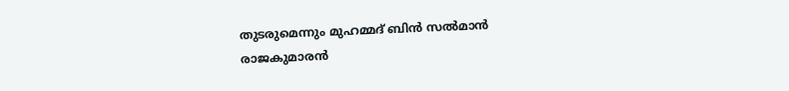തുടരുമെന്നും മുഹമ്മദ് ബിന്‍ സല്‍മാന്‍ രാജകുമാരന്‍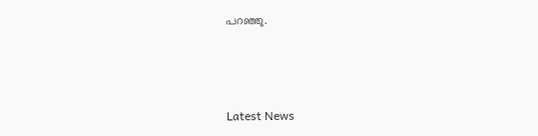പറഞ്ഞു.



Latest News